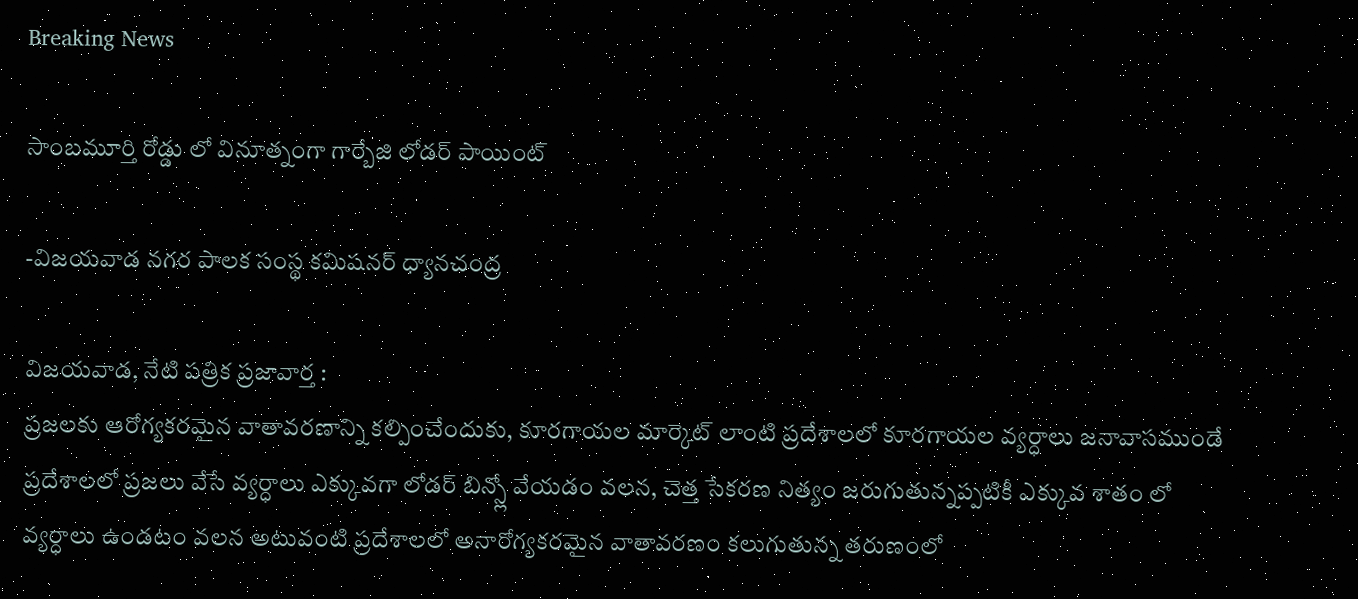Breaking News

సాంబమూర్తి రోడ్డు లో వినూత్నంగా గార్బేజి లోడర్ పాయింట్

-విజయవాడ నగర పాలక సంస్థ కమిషనర్ ధ్యానచంద్ర

విజయవాడ, నేటి పత్రిక ప్రజావార్త :
ప్రజలకు ఆరోగ్యకరమైన వాతావరణాన్ని కల్పించేందుకు, కూరగాయల మార్కెట్ లాంటి ప్రదేశాలలో కూరగాయల వ్యర్ధాలు జనావాసముండే ప్రదేశాలలో ప్రజలు వేసే వ్యర్ధాలు ఎక్కువగా లోడర్ బిన్స్లో వేయడం వలన, చెత్త సేకరణ నిత్యం జరుగుతున్నప్పటికీ ఎక్కువ శాతం లో వ్యర్ధాలు ఉండటం వలన అటువంటి ప్రదేశాలలో అనారోగ్యకరమైన వాతావరణం కలుగుతున్న తరుణంలో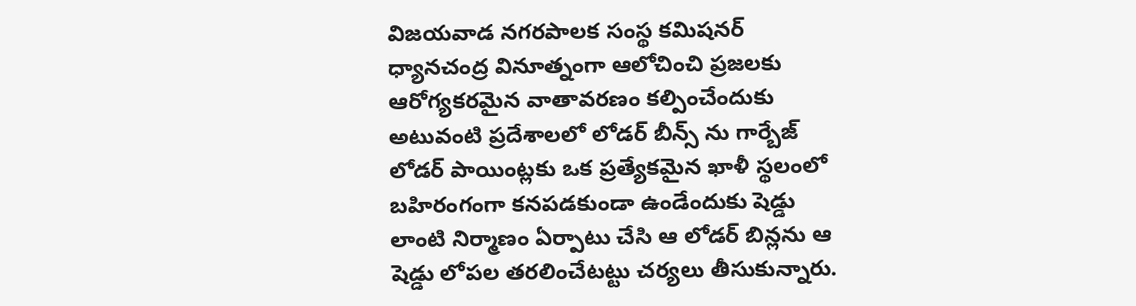విజయవాడ నగరపాలక సంస్థ కమిషనర్ ధ్యానచంద్ర వినూత్నంగా ఆలోచించి ప్రజలకు ఆరోగ్యకరమైన వాతావరణం కల్పించేందుకు అటువంటి ప్రదేశాలలో లోడర్ బీన్స్ ను గార్బేజ్ లోడర్ పాయింట్లకు ఒక ప్రత్యేకమైన ఖాళీ స్థలంలో బహిరంగంగా కనపడకుండా ఉండేందుకు షెడ్డు లాంటి నిర్మాణం ఏర్పాటు చేసి ఆ లోడర్ బిన్లను ఆ షెడ్డు లోపల తరలించేటట్టు చర్యలు తీసుకున్నారు.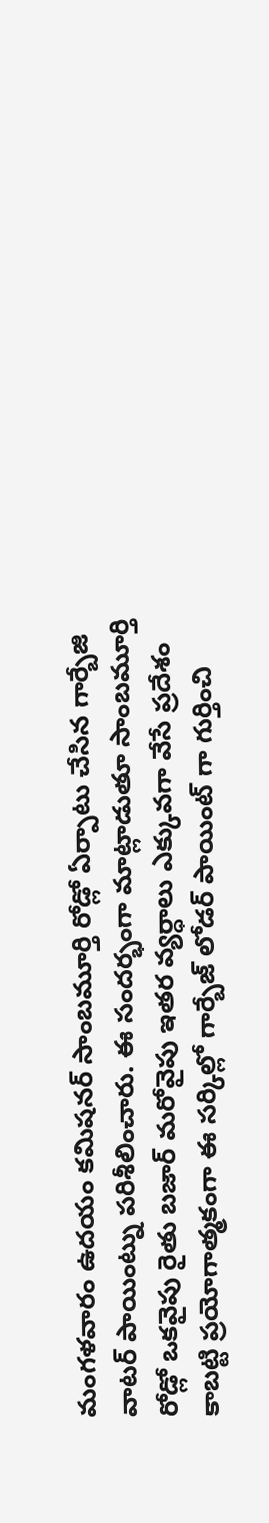మంగళవారం ఉదయం కమిషనర్ సాంబమూర్తి రోడ్లో ఏర్పాటు చేసిన గార్బేజి వాటర్ పాయింట్ను పరిశీలించారు. ఈ సందర్భంగా మాట్లాడుతూ సాంబమూర్తి రోడ్లో ఒకవైపు రైతు బజార్ మరోవైపు ఇతర వ్యర్ధాలు ఎక్కువగా వేసే ప్రదేశం కాబట్టి ప్రయోగాత్మకంగా ఈ సర్కిల్లో గార్బేజ్ లోడర్ పాయింట్ గా గుర్తించి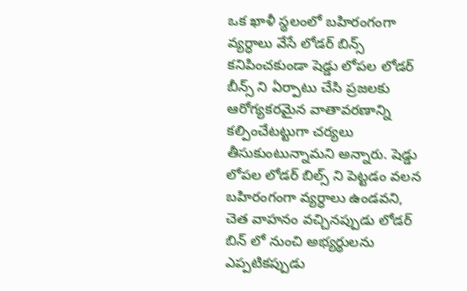ఒక ఖాళీ స్థలంలో బహిరంగంగా వ్యర్ధాలు వేసే లోడర్ బిన్స్ కనిపించకుండా షెడ్డు లోపల లోడర్ బీన్స్ ని ఏర్పాటు చేసి ప్రజలకు ఆరోగ్యకరమైన వాతావరణాన్ని కల్పించేటట్టుగా చర్యలు తీసుకుంటున్నామని అన్నారు. షెడ్డు లోపల లోడర్ బిల్స్ ని పెట్టడం వలన బహిరంగంగా వ్యర్ధాలు ఉండవని, చెత వాహనం వచ్చినప్పుడు లోడర్ బిన్ లో నుంచి అభ్యర్థులను ఎప్పటికప్పుడు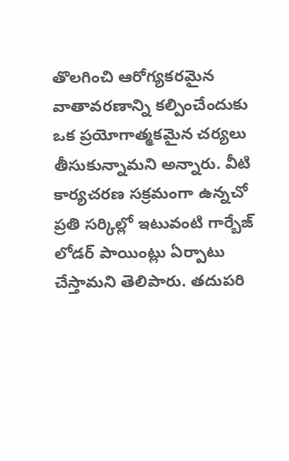తొలగించి ఆరోగ్యకరమైన వాతావరణాన్ని కల్పించేందుకు ఒక ప్రయోగాత్మకమైన చర్యలు తీసుకున్నామని అన్నారు. వీటి కార్యచరణ సక్రమంగా ఉన్నచో ప్రతి సర్కిల్లో ఇటువంటి గార్బేజ్ లోడర్ పాయింట్లు ఏర్పాటు చేస్తామని తెలిపారు. తదుపరి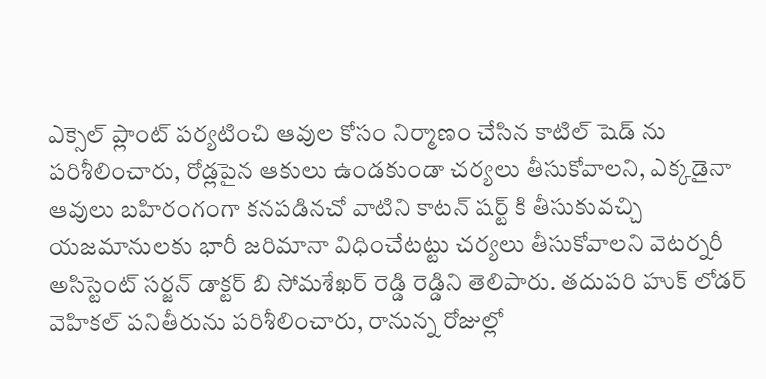ఎక్సెల్ ప్లాంట్ పర్యటించి ఆవుల కోసం నిర్మాణం చేసిన కాటిల్ షెడ్ ను పరిశీలించారు, రోడ్లపైన ఆకులు ఉండకుండా చర్యలు తీసుకోవాలని, ఎక్కడైనా ఆవులు బహిరంగంగా కనపడినచో వాటిని కాటన్ షర్ట్ కి తీసుకువచ్చి యజమానులకు భారీ జరిమానా విధించేటట్టు చర్యలు తీసుకోవాలని వెటర్నరీ అసిస్టెంట్ సర్జన్ డాక్టర్ బి సోమశేఖర్ రెడ్డి రెడ్డిని తెలిపారు. తదుపరి హుక్ లోడర్ వెహికల్ పనితీరును పరిశీలించారు, రానున్న రోజుల్లో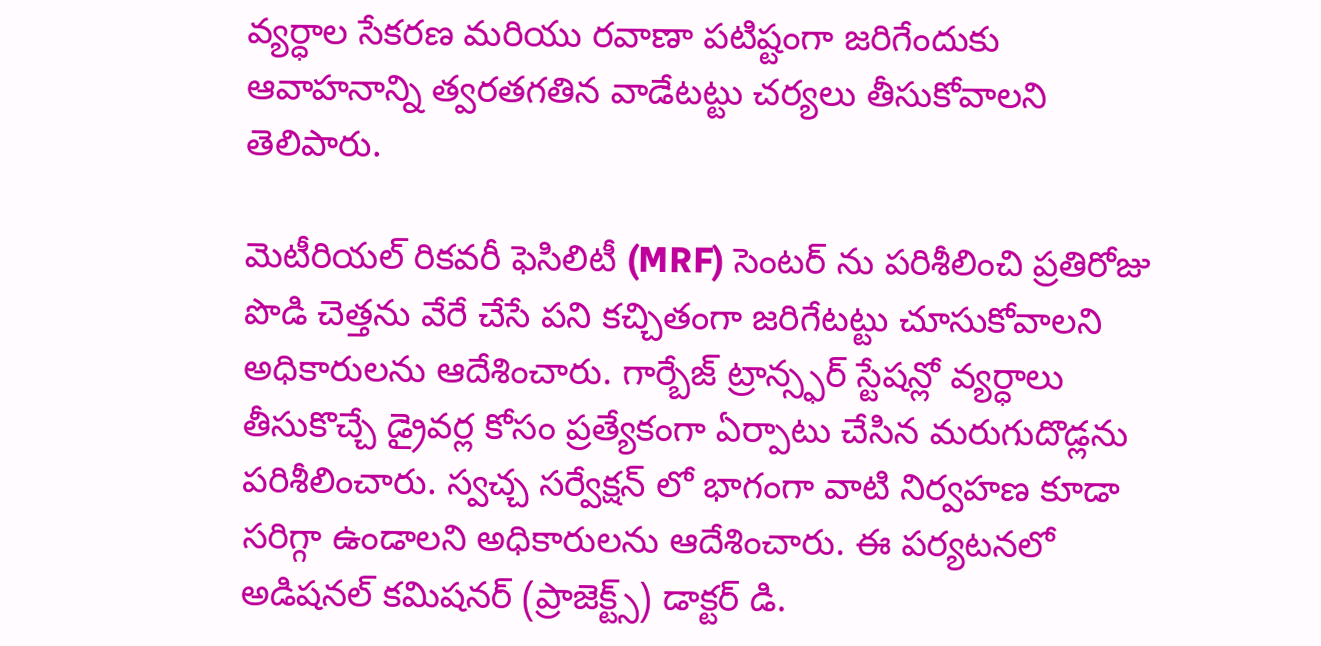వ్యర్ధాల సేకరణ మరియు రవాణా పటిష్టంగా జరిగేందుకు ఆవాహనాన్ని త్వరతగతిన వాడేటట్టు చర్యలు తీసుకోవాలని తెలిపారు.

మెటీరియల్ రికవరీ ఫెసిలిటీ (MRF) సెంటర్ ను పరిశీలించి ప్రతిరోజు పొడి చెత్తను వేరే చేసే పని కచ్చితంగా జరిగేటట్టు చూసుకోవాలని అధికారులను ఆదేశించారు. గార్బేజ్ ట్రాన్స్ఫర్ స్టేషన్లో వ్యర్ధాలు తీసుకొచ్చే డ్రైవర్ల కోసం ప్రత్యేకంగా ఏర్పాటు చేసిన మరుగుదొడ్లను పరిశీలించారు. స్వచ్చ సర్వేక్షన్ లో భాగంగా వాటి నిర్వహణ కూడా సరిగ్గా ఉండాలని అధికారులను ఆదేశించారు. ఈ పర్యటనలో అడిషనల్ కమిషనర్ (ప్రాజెక్ట్స్) డాక్టర్ డి.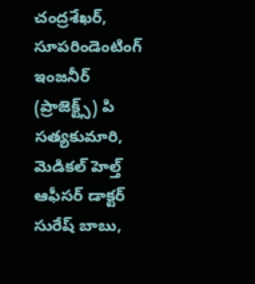చంద్రశేఖర్, సూపరిండెంటింగ్ ఇంజనీర్ (ప్రాజెక్ట్స్) పి సత్యకుమారి, మెడికల్ హెల్త్ ఆఫీసర్ డాక్టర్ సురేష్ బాబు,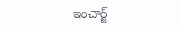ఇంచార్జ్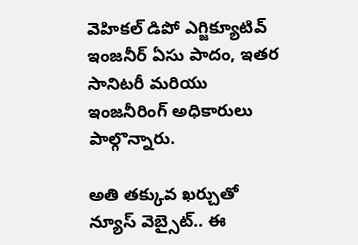వెహికల్ డిపో ఎగ్జిక్యూటివ్ ఇంజనీర్ ఏసు పాదం, ఇతర సానిటరీ మరియు ఇంజనీరింగ్ అధికారులు పాల్గొన్నారు.

అతి తక్కువ ఖర్చుతో న్యూస్ వెబ్సైట్.. ఈ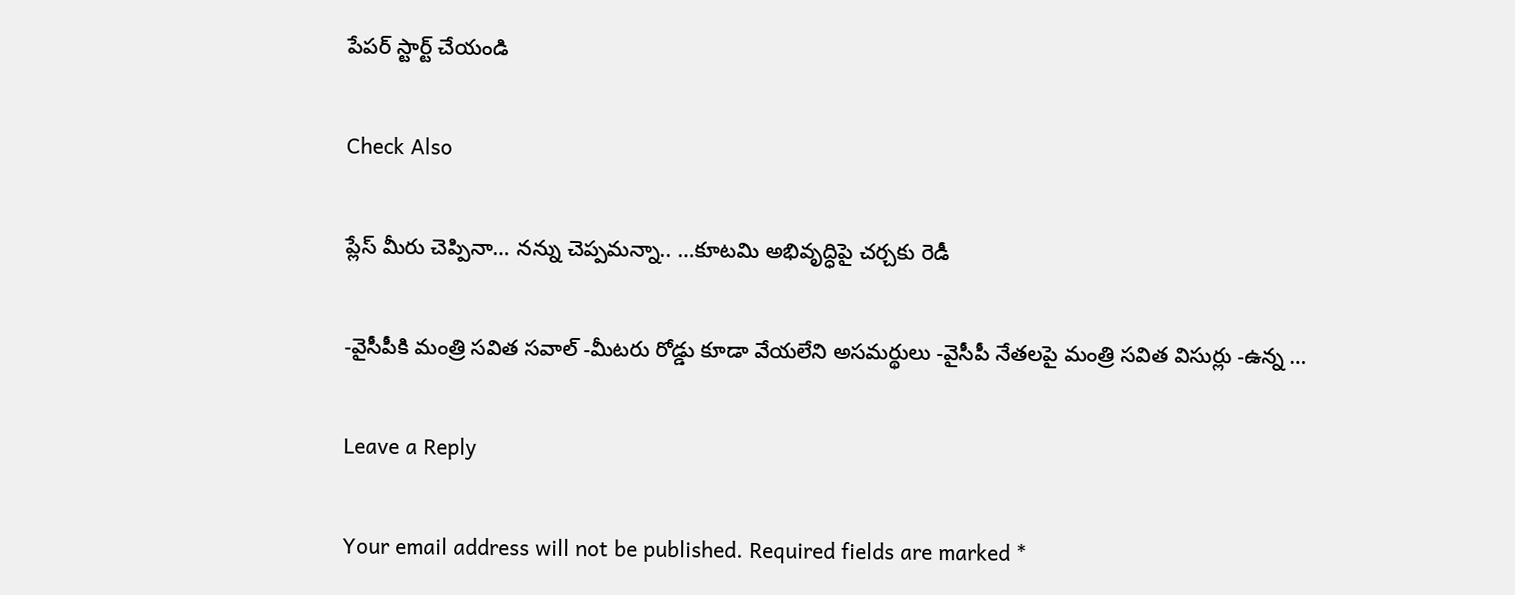పేపర్ స్టార్ట్ చేయండి

Check Also

ప్లేస్ మీరు చెప్పినా… నన్ను చెప్పమన్నా.. …కూటమి అభివృద్ధిపై చర్చకు రెడీ

-వైసీపీకి మంత్రి సవిత సవాల్ -మీటరు రోడ్డు కూడా వేయలేని అసమర్థులు -వైసీపీ నేతలపై మంత్రి సవిత విసుర్లు -ఉన్న …

Leave a Reply

Your email address will not be published. Required fields are marked *